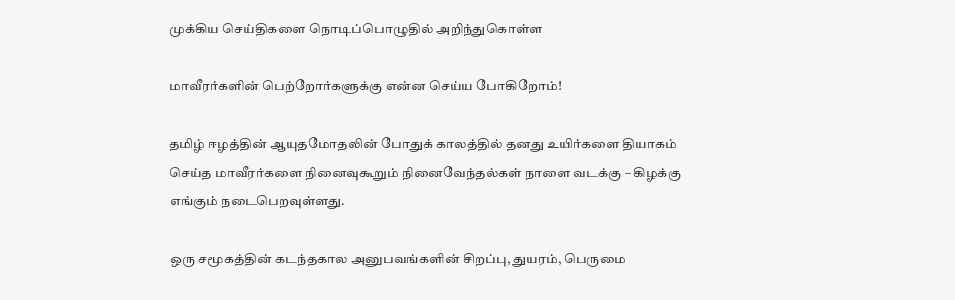முக்கிய செய்திகளை நொடிப்பொழுதில் அறிந்துகொள்ள

மாவீரர்களின் பெற்றோர்களுக்கு என்ன செய்ய போகிறோம்!

தமிழ் ஈழத்தின் ஆயுதமோதலின் போதுக் காலத்தில் தனது உயிர்களை தியாகம் செய்த மாவீரர்களை நினைவுகூறும் நினைவேந்தல்கள் நாளை வடக்கு – கிழக்கு எங்கும் நடைபெறவுள்ளது.

ஒரு சமூகத்தின் கடந்தகால அனுபவங்களின் சிறப்பு, துயரம், பெருமை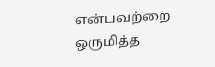என்பவற்றை ஒருமித்த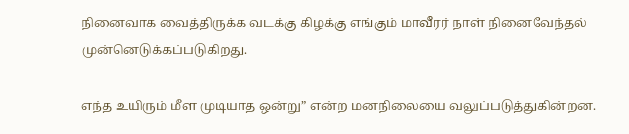நினைவாக வைத்திருக்க வடக்கு கிழக்கு எங்கும் மாவீரர் நாள் நினைவேந்தல் முன்னெடுக்கப்படுகிறது.

எந்த உயிரும் மீள முடியாத ஒன்று” என்ற மனநிலையை வலுப்படுத்துகின்றன.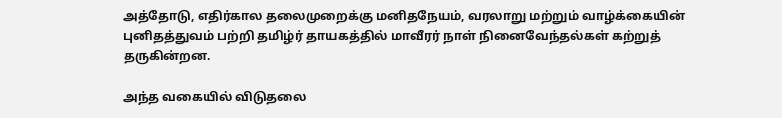அத்தோடு, எதிர்கால தலைமுறைக்கு மனிதநேயம், வரலாறு மற்றும் வாழ்க்கையின் புனிதத்துவம் பற்றி தமிழ்ர் தாயகத்தில் மாவீரர் நாள் நினைவேந்தல்கள் கற்றுத் தருகின்றன.

அந்த வகையில் விடுதலை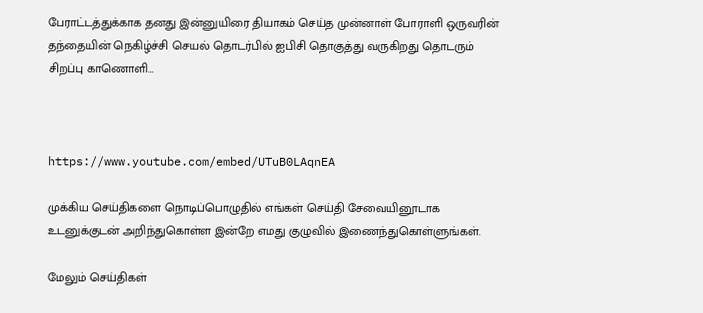பேராட்டத்துக்காக தனது இன்னுயிரை தியாகம் செய்த முன்னாள் போராளி ஒருவரின் தந்தையின் நெகிழ்ச்சி செயல் தொடர்பில் ஐபிசி தொகுத்து வருகிறது தொடரும் சிறப்பு காணொளி…



https://www.youtube.com/embed/UTuB0LAqnEA

முக்கிய செய்திகளை நொடிப்பொழுதில் எங்கள் செய்தி சேவையினூடாக உடனுக்குடன் அறிந்துகொள்ள இன்றே எமது குழுவில் இணைந்துகொள்ளுங்கள்.

மேலும் செய்திகள்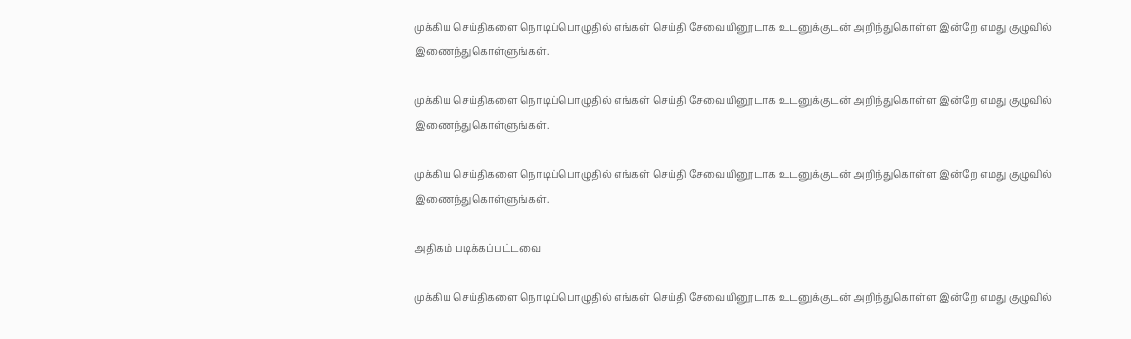முக்கிய செய்திகளை நொடிப்பொழுதில் எங்கள் செய்தி சேவையினூடாக உடனுக்குடன் அறிந்துகொள்ள இன்றே எமது குழுவில் இணைந்துகொள்ளுங்கள்.

முக்கிய செய்திகளை நொடிப்பொழுதில் எங்கள் செய்தி சேவையினூடாக உடனுக்குடன் அறிந்துகொள்ள இன்றே எமது குழுவில் இணைந்துகொள்ளுங்கள்.

முக்கிய செய்திகளை நொடிப்பொழுதில் எங்கள் செய்தி சேவையினூடாக உடனுக்குடன் அறிந்துகொள்ள இன்றே எமது குழுவில் இணைந்துகொள்ளுங்கள்.

அதிகம் படிக்கப்பட்டவை

முக்கிய செய்திகளை நொடிப்பொழுதில் எங்கள் செய்தி சேவையினூடாக உடனுக்குடன் அறிந்துகொள்ள இன்றே எமது குழுவில்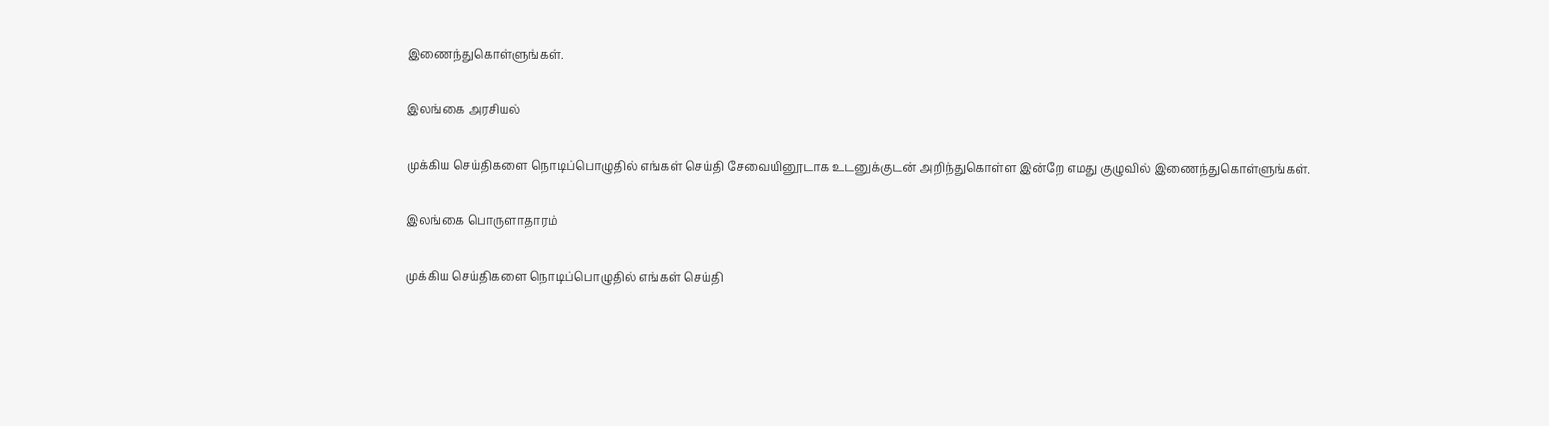இணைந்துகொள்ளுங்கள்.

இலங்கை அரசியல்

முக்கிய செய்திகளை நொடிப்பொழுதில் எங்கள் செய்தி சேவையினூடாக உடனுக்குடன் அறிந்துகொள்ள இன்றே எமது குழுவில் இணைந்துகொள்ளுங்கள்.

இலங்கை பொருளாதாரம்

முக்கிய செய்திகளை நொடிப்பொழுதில் எங்கள் செய்தி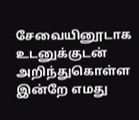சேவையினூடாக உடனுக்குடன் அறிந்துகொள்ள இன்றே எமது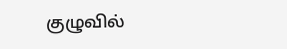குழுவில்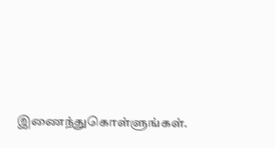இணைந்துகொள்ளுங்கள்.